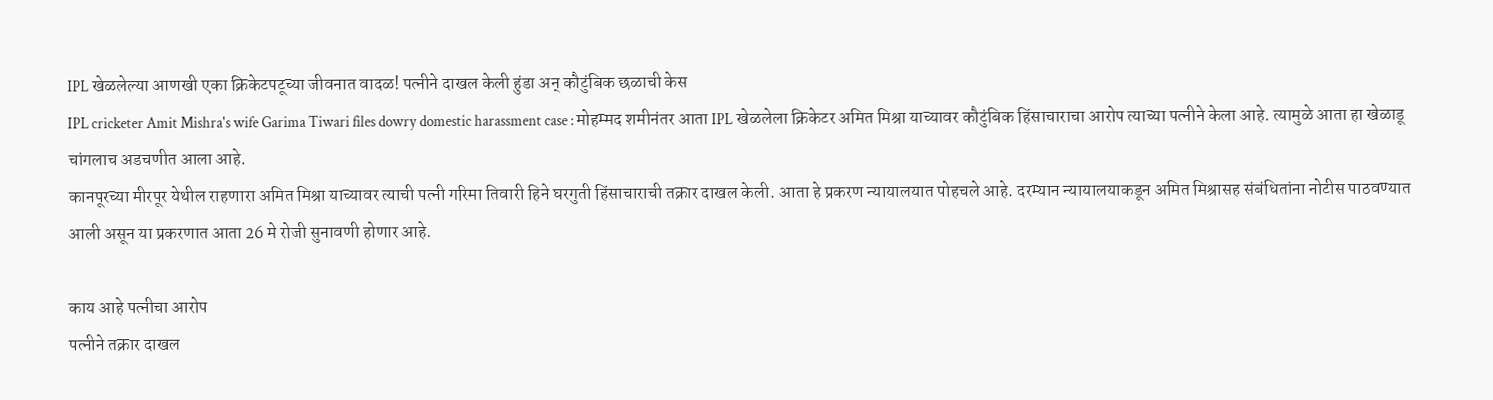IPL खेळलेल्या आणखी एका क्रिकेटपटूच्या जीवनात वादळ! पत्नीने दाखल केली हुंडा अन् कौटुंबिक छळाची केस
IPL cricketer Amit Mishra's wife Garima Tiwari files dowry domestic harassment case : मोहम्मद शमीनंतर आता IPL खेळलेला क्रिकेटर अमित मिश्रा याच्यावर कौटुंबिक हिंसाचाराचा आरोप त्याच्या पत्नीने केला आहे. त्यामुळे आता हा खेळाडू चांगलाच अडचणीत आला आहे.
कानपूरच्या मीरपूर येथील राहणारा अमित मिश्रा याच्यावर त्याची पत्नी गरिमा तिवारी हिने घरगुती हिंसाचाराची तक्रार दाखल केली. आता हे प्रकरण न्यायालयात पोहचले आहे. दरम्यान न्यायालयाकडून अमित मिश्रासह संबंधितांना नोटीस पाठवण्यात आली असून या प्रकरणात आता 26 मे रोजी सुनावणी होणार आहे.

काय आहे पत्नीचा आरोप
पत्नीने तक्रार दाखल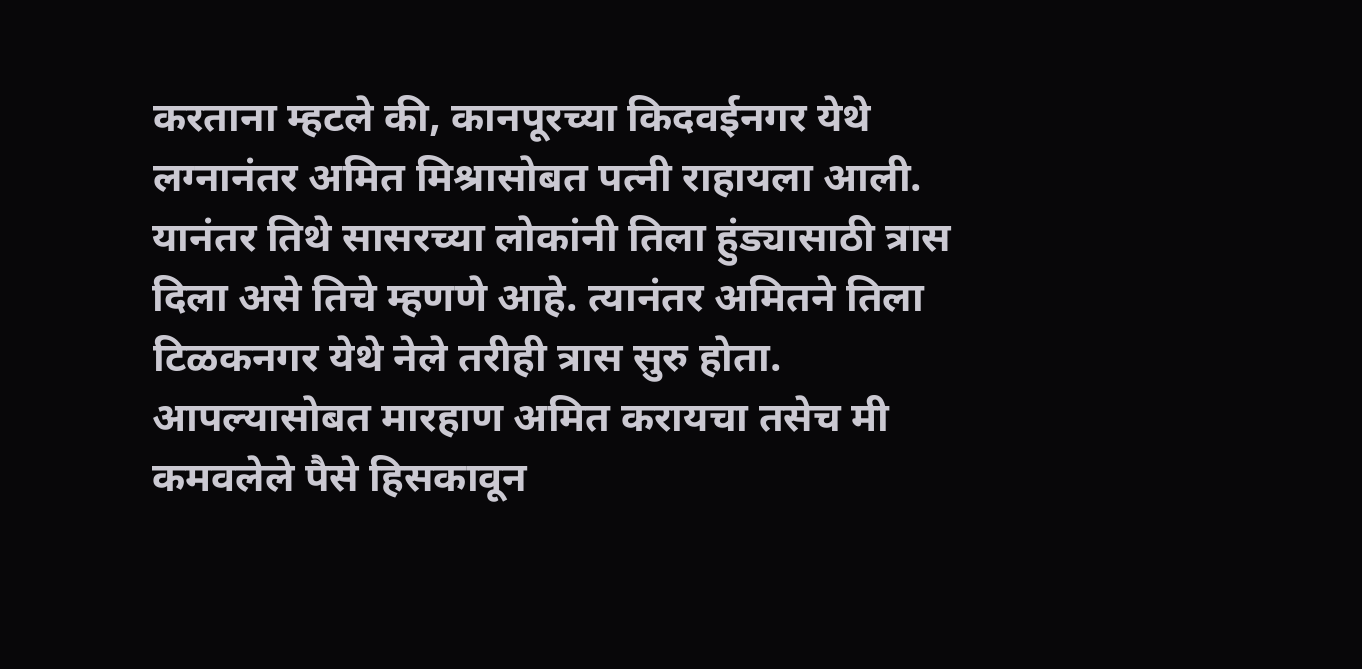करताना म्हटले की, कानपूरच्या किदवईनगर येथे लग्नानंतर अमित मिश्रासोबत पत्नी राहायला आली. यानंतर तिथे सासरच्या लोकांनी तिला हुंड्यासाठी त्रास दिला असे तिचे म्हणणे आहे. त्यानंतर अमितने तिला टिळकनगर येथे नेले तरीही त्रास सुरु होता. आपल्यासोबत मारहाण अमित करायचा तसेच मी कमवलेले पैसे हिसकावून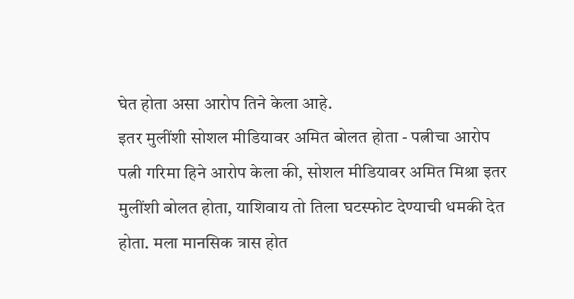घेत होता असा आरोप तिने केला आहे.
इतर मुलींशी सोशल मीडियावर अमित बोलत होता - पत्नीचा आरोप
पत्नी गरिमा हिने आरोप केला की, सोशल मीडियावर अमित मिश्रा इतर मुलींशी बोलत होता, याशिवाय तो तिला घटस्फोट देण्याची धमकी देत होता. मला मानसिक त्रास होत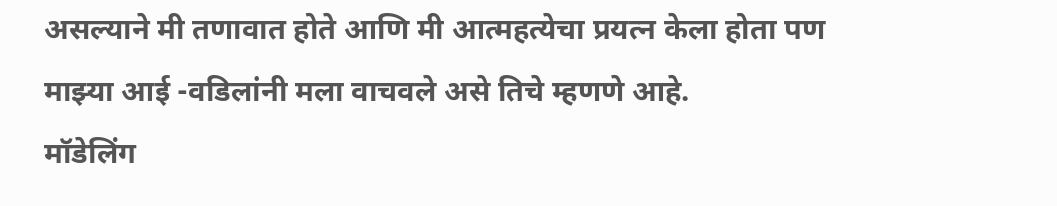असल्याने मी तणावात होते आणि मी आत्महत्येचा प्रयत्न केला होता पण माझ्या आई -वडिलांनी मला वाचवले असे तिचे म्हणणे आहे.
मॉडेलिंग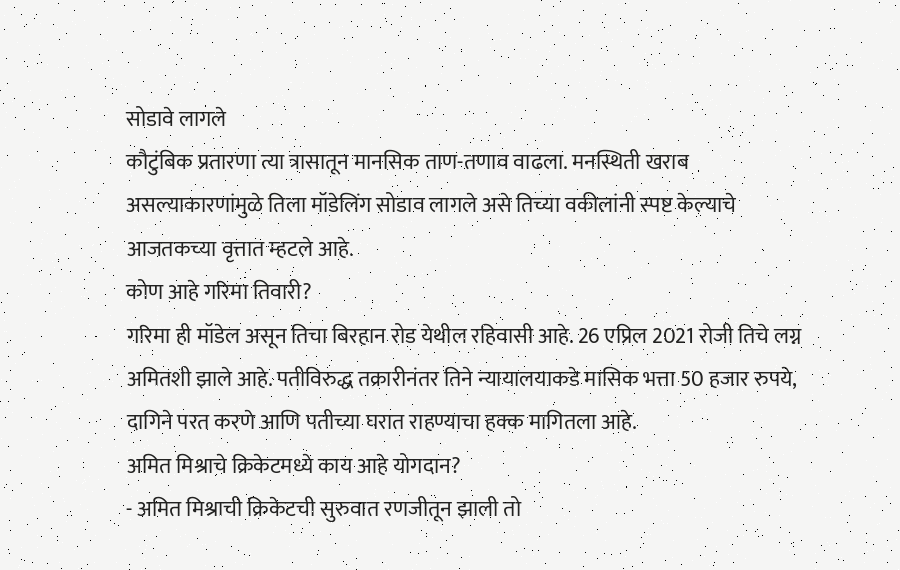सोडावे लागले
कौटुंबिक प्रतारणा त्या त्रासातून मानसिक ताण-तणाव वाढला. मनस्थिती खराब असल्याकारणांमुळे तिला मॉडेलिंग सोडाव लागले असे तिच्या वकीलांनी स्पष्ट केल्याचे आजतकच्या वृत्तात म्हटले आहे.
कोण आहे गरिमा तिवारी?
गरिमा ही मॉडेल असून तिचा बिरहान रोड येथील रहिवासी आहे. 26 एप्रिल 2021 रोजी तिचे लग्न अमितशी झाले आहे. पतीविरुद्ध तक्रारीनंतर तिने न्यायालयाकडे मासिक भत्ता 50 हजार रुपये, दागिने परत करणे आणि पतीच्या घरात राहण्याचा हक्क मागितला आहे.
अमित मिश्राचे क्रिकेटमध्ये काय आहे योगदान?
- अमित मिश्राची क्रिकेटची सुरुवात रणजीतून झाली तो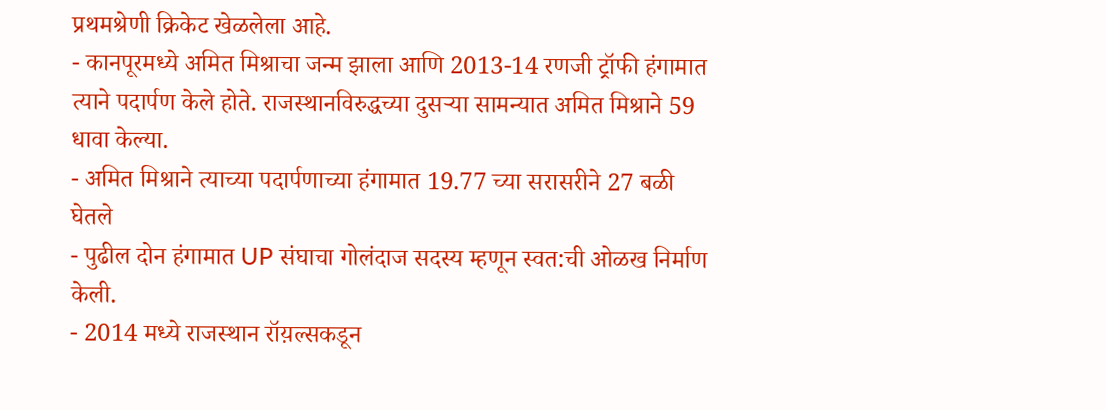प्रथमश्रेणी क्रिकेट खेळलेला आहे.
- कानपूरमध्ये अमित मिश्राचा जन्म झाला आणि 2013-14 रणजी ट्रॉफी हंगामात त्याने पदार्पण केले होते. राजस्थानविरुद्धच्या दुसऱ्या सामन्यात अमित मिश्राने 59 धावा केल्या.
- अमित मिश्राने त्याच्या पदार्पणाच्या हंगामात 19.77 च्या सरासरीने 27 बळी घेतले
- पुढील दोन हंगामात UP संघाचा गोलंदाज सदस्य म्हणून स्वत:ची ओळख निर्माण केली.
- 2014 मध्ये राजस्थान रॉय़ल्सकडून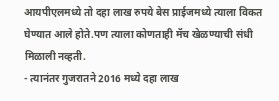आयपीएलमध्ये तो दहा लाख रुपये बेस प्राईजमध्ये त्याला विकत घेण्यात आले होते.पण त्याला कोणताही मॅच खेळण्याची संधी मिळाली नव्हती.
- त्यानंतर गुजरातने 2016 मध्ये दहा लाख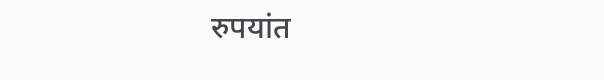रुपयांत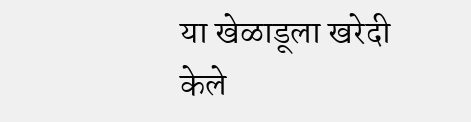या खेळाडूला खरेदी केले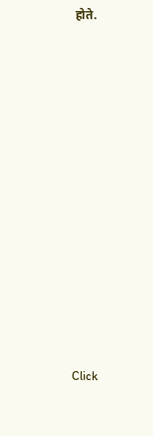होते.












Click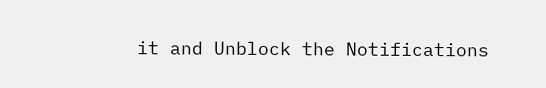it and Unblock the Notifications